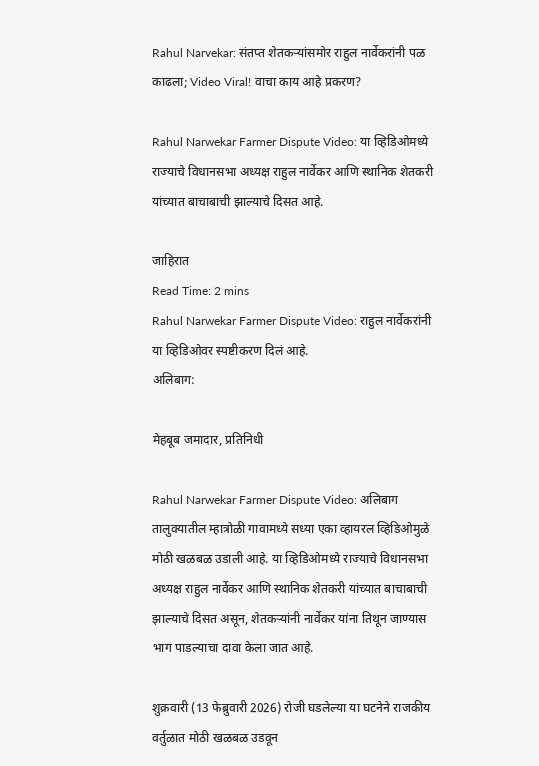Rahul Narvekar: संतप्त शेतकऱ्यांसमोर राहुल नार्वेकरांनी पळ काढला; Video Viral! वाचा काय आहे प्रकरण?

Rahul Narwekar Farmer Dispute Video: या व्हिडिओमध्ये राज्याचे विधानसभा अध्यक्ष राहुल नार्वेकर आणि स्थानिक शेतकरी यांच्यात बाचाबाची झाल्याचे दिसत आहे.

जाहिरात
Read Time: 2 mins
Rahul Narwekar Farmer Dispute Video: राहुल नार्वेकरांनी या व्हिडिओवर स्पष्टीकरण दिलं आहे.
अलिबाग:

मेहबूब जमादार, प्रतिनिधी

Rahul Narwekar Farmer Dispute Video: अलिबाग तालुक्यातील म्हात्रोळी गावामध्ये सध्या एका व्हायरल व्हिडिओमुळे मोठी खळबळ उडाली आहे. या व्हिडिओमध्ये राज्याचे विधानसभा अध्यक्ष राहुल नार्वेकर आणि स्थानिक शेतकरी यांच्यात बाचाबाची झाल्याचे दिसत असून, शेतकऱ्यांनी नार्वेकर यांना तिथून जाण्यास भाग पाडल्याचा दावा केला जात आहे.

शुक्रवारी (13 फेब्रुवारी 2026) रोजी घडलेल्या या घटनेने राजकीय वर्तुळात मोठी खळबळ उडवून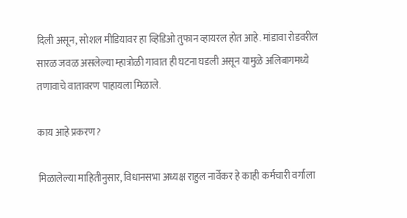दिली असून, सोशल मीडियावर हा व्हिडिओ तुफान व्हायरल होत आहे. मांडावा रोडवरील सारळ जवळ असलेल्या म्हात्रोळी गावात ही घटना घडली असून यामुळे अलिबागमध्ये तणावाचे वातावरण पाहायला मिळाले.

काय आहे प्रकरण?

मिळालेल्या माहितीनुसार, विधानसभा अध्यक्ष राहुल नार्वेकर हे काही कर्मचारी वर्गाला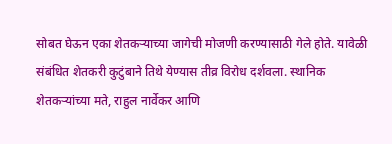सोबत घेऊन एका शेतकऱ्याच्या जागेची मोजणी करण्यासाठी गेले होते. यावेळी संबंधित शेतकरी कुटुंबाने तिथे येण्यास तीव्र विरोध दर्शवला. स्थानिक शेतकऱ्यांच्या मते, राहुल नार्वेकर आणि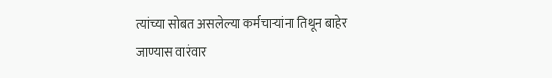त्यांच्या सोबत असलेल्या कर्मचाऱ्यांना तिथून बाहेर जाण्यास वारंवार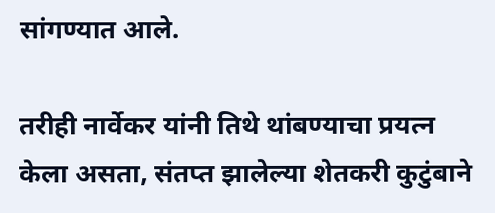सांगण्यात आले.

तरीही नार्वेकर यांनी तिथे थांबण्याचा प्रयत्न केला असता, संतप्त झालेल्या शेतकरी कुटुंबाने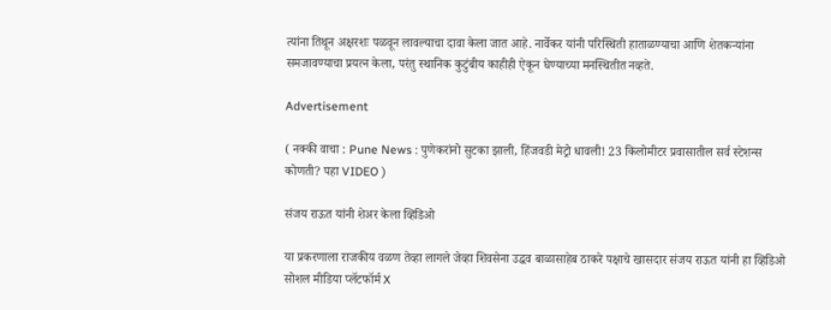त्यांना तिथून अक्षरशः पळवून लावल्याचा दावा केला जात आहे. नार्वेकर यांनी परिस्थिती हाताळण्याचा आणि शेतकऱ्यांना समजावण्याचा प्रयत्न केला, परंतु स्थानिक कुटुंबीय काहीही ऐकून घेण्याच्या मनस्थितीत नव्हते.

Advertisement

( नक्की वाचा : Pune News : पुणेकरांनो सुटका झाली, हिंजवडी मेट्रो धावली! 23 किलोमीटर प्रवासातील सर्व स्टेशन्स कोणती? पहा VIDEO )

संजय राऊत यांनी शेअर केला व्हिडिओ

या प्रकरणाला राजकीय वळण तेव्हा लागले जेव्हा शिवसेना उद्धव बाळासाहेब ठाकरे पक्षाचे खासदार संजय राऊत यांनी हा व्हिडिओ सोशल मीडिया प्लॅटफॉर्म X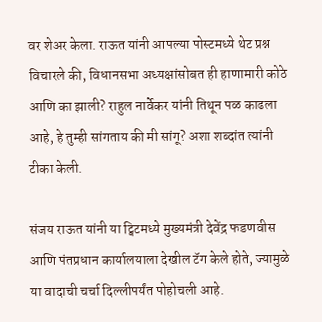वर शेअर केला. राऊत यांनी आपल्या पोस्टमध्ये थेट प्रश्न विचारले की, विधानसभा अध्यक्षांसोबत ही हाणामारी कोठे आणि का झाली? राहुल नार्वेकर यांनी तिथून पळ काढला आहे, हे तुम्ही सांगताय की मी सांगू? अशा शब्दांत त्यांनी टीका केली.

संजय राऊत यांनी या ट्विटमध्ये मुख्यमंत्री देवेंद्र फडणवीस आणि पंतप्रधान कार्यालयाला देखील टॅग केले होते, ज्यामुळे या वादाची चर्चा दिल्लीपर्यंत पोहोचली आहे.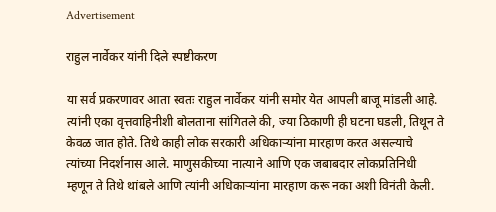Advertisement

राहुल नार्वेकर यांनी दिले स्पष्टीकरण

या सर्व प्रकरणावर आता स्वतः राहुल नार्वेकर यांनी समोर येत आपली बाजू मांडली आहे. त्यांनी एका वृत्तवाहिनीशी बोलताना सांगितले की, ज्या ठिकाणी ही घटना घडली, तिथून ते केवळ जात होते. तिथे काही लोक सरकारी अधिकाऱ्यांना मारहाण करत असल्याचे त्यांच्या निदर्शनास आले. माणुसकीच्या नात्याने आणि एक जबाबदार लोकप्रतिनिधी म्हणून ते तिथे थांबले आणि त्यांनी अधिकाऱ्यांना मारहाण करू नका अशी विनंती केली.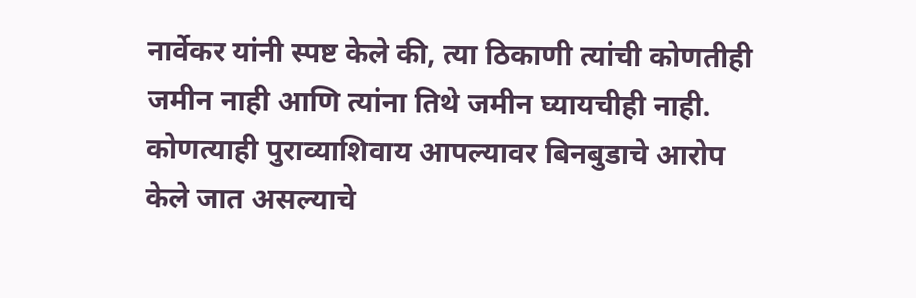नार्वेकर यांनी स्पष्ट केले की, त्या ठिकाणी त्यांची कोणतीही जमीन नाही आणि त्यांना तिथे जमीन घ्यायचीही नाही. कोणत्याही पुराव्याशिवाय आपल्यावर बिनबुडाचे आरोप केले जात असल्याचे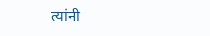त्यांनी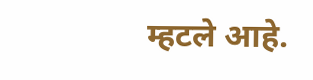म्हटले आहे.